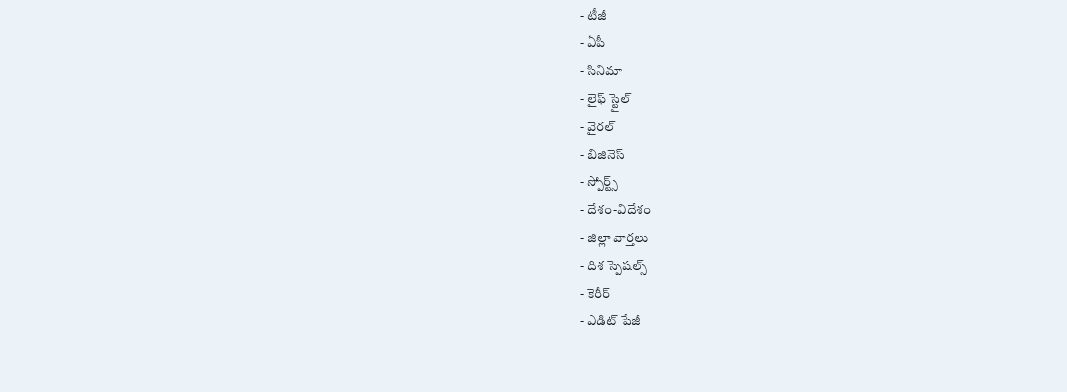- టీజీ
- ఏపీ
- సినిమా
- లైఫ్ స్టైల్
- వైరల్
- బిజినెస్
- స్పోర్ట్స్
- దేశం-విదేశం
- జిల్లా వార్తలు
- దిశ స్పెషల్స్
- కెరీర్
- ఎడిట్ పేజీ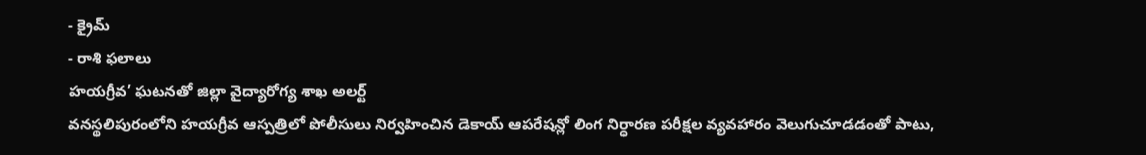- క్రైమ్
- రాశి ఫలాలు
హయగ్రీవ’ ఘటనతో జిల్లా వైద్యారోగ్య శాఖ అలర్ట్
వనస్థలిపురంలోని హయగ్రీవ ఆస్పత్రిలో పోలీసులు నిర్వహించిన డెకాయ్ ఆపరేషన్లో లింగ నిర్ధారణ పరీక్షల వ్యవహారం వెలుగుచూడడంతో పాటు,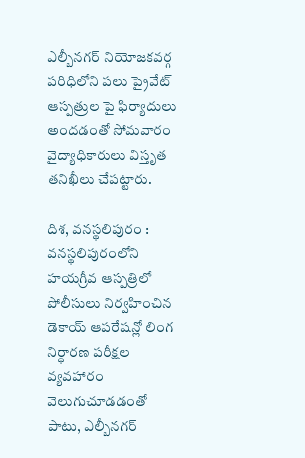ఎల్బీనగర్ నియోజకవర్గ పరిధిలోని పలు ప్రైవేట్ ఆస్పత్రుల పై ఫిర్యాదులు అందడంతో సోమవారం వైద్యాధికారులు విస్తృత తనిఖీలు చేపట్టారు.

దిశ, వనస్థలిపురం : వనస్థలిపురంలోని హయగ్రీవ ఆస్పత్రిలో పోలీసులు నిర్వహించిన డెకాయ్ ఆపరేషన్లో లింగ నిర్ధారణ పరీక్షల వ్యవహారం వెలుగుచూడడంతో పాటు, ఎల్బీనగర్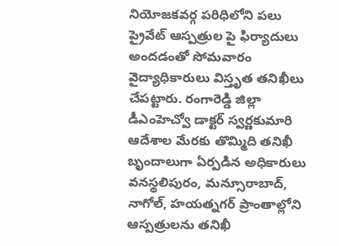నియోజకవర్గ పరిధిలోని పలు ప్రైవేట్ ఆస్పత్రుల పై ఫిర్యాదులు అందడంతో సోమవారం వైద్యాధికారులు విస్తృత తనిఖీలు చేపట్టారు. రంగారెడ్డి జిల్లా డీఎంహెచ్వో డాక్టర్ స్వర్ణకుమారి ఆదేశాల మేరకు తొమ్మిది తనిఖీ బృందాలుగా ఏర్పడిన అధికారులు వనస్థలిపురం, మన్సూరాబాద్, నాగోల్, హయత్నగర్ ప్రాంతాల్లోని ఆస్పత్రులను తనిఖీ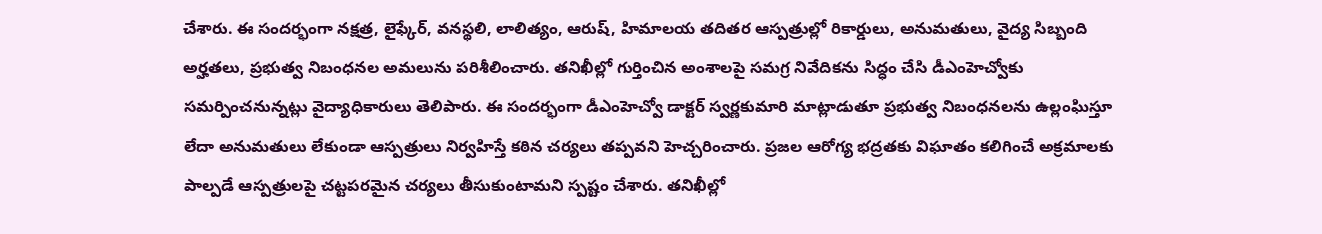చేశారు. ఈ సందర్భంగా నక్షత్ర, లైఫ్కేర్, వనస్థలి, లాలిత్యం, ఆరుష్, హిమాలయ తదితర ఆస్పత్రుల్లో రికార్డులు, అనుమతులు, వైద్య సిబ్బంది అర్హతలు, ప్రభుత్వ నిబంధనల అమలును పరిశీలించారు. తనిఖీల్లో గుర్తించిన అంశాలపై సమగ్ర నివేదికను సిద్ధం చేసి డీఎంహెచ్వోకు సమర్పించనున్నట్లు వైద్యాధికారులు తెలిపారు. ఈ సందర్భంగా డీఎంహెచ్వో డాక్టర్ స్వర్ణకుమారి మాట్లాడుతూ ప్రభుత్వ నిబంధనలను ఉల్లంఘిస్తూ లేదా అనుమతులు లేకుండా ఆస్పత్రులు నిర్వహిస్తే కఠిన చర్యలు తప్పవని హెచ్చరించారు. ప్రజల ఆరోగ్య భద్రతకు విఘాతం కలిగించే అక్రమాలకు పాల్పడే ఆస్పత్రులపై చట్టపరమైన చర్యలు తీసుకుంటామని స్పష్టం చేశారు. తనిఖీల్లో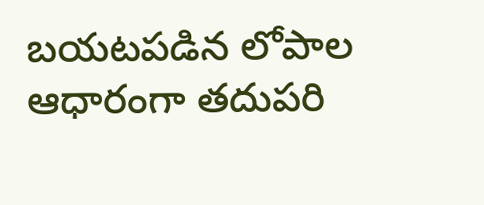బయటపడిన లోపాల ఆధారంగా తదుపరి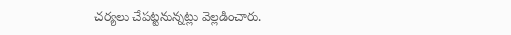చర్యలు చేపట్టనున్నట్లు వెల్లడించారు.